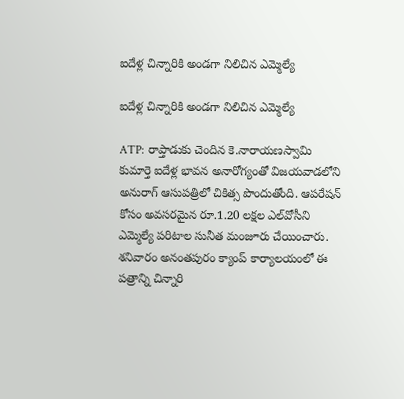ఐదేళ్ల చిన్నారికి అండగా నిలిచిన ఎమ్మెల్యే

ఐదేళ్ల చిన్నారికి అండగా నిలిచిన ఎమ్మెల్యే

ATP: రాప్తాడుకు చెందిన కె.నారాయణస్వామి కుమార్తె ఐదేళ్ల భావన అనారోగ్యంతో విజయవాడలోని అనురాగ్ ఆసుపత్రిలో చికిత్స పొందుతోంది. ఆపరేషన్ కోసం అవసరమైన రూ.1.20 లక్షల ఎల్‌వోసీని ఎమ్మెల్యే పరిటాల సునీత మంజూరు చేయించారు. శనివారం అనంతపురం క్యాంప్ కార్యాలయంలో ఈ పత్రాన్ని చిన్నారి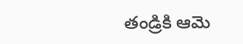తండ్రికి ఆమె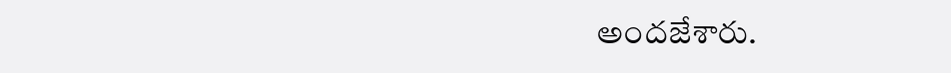అందజేశారు.